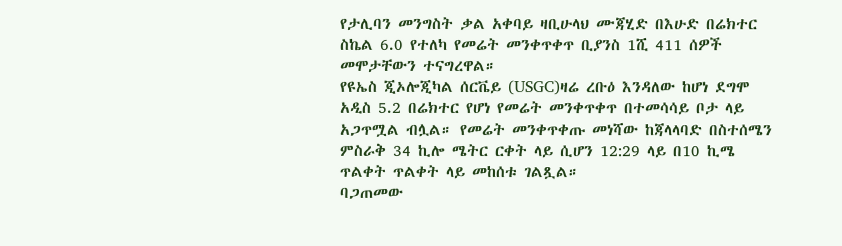የታሊባን መንግስት ቃል አቀባይ ዛቢሁላህ ሙጃሂድ በእሁድ በሬክተር ስኬል 6.0 የተለካ የመሬት መንቀጥቀጥ ቢያንስ 1ሺ 411 ሰዎች መሞታቸውን ተናግረዋል።
የዩኤስ ጂኦሎጂካል ሰርቬይ (USGC)ዛሬ ረቡዕ እንዳለው ከሆነ ደግሞ አዲስ 5.2 በሬክተር የሆነ የመሬት መንቀጥቀጥ በተመሳሳይ ቦታ ላይ አጋጥሟል ብሏል። የመሬት መንቀጥቀጡ መነሻው ከጃላላባድ በስተሰሜን ምስራቅ 34 ኪሎ ሜትር ርቀት ላይ ሲሆን 12:29 ላይ በ10 ኪሜ ጥልቀት ጥልቀት ላይ መከሰቱ ገልጿል።
ባጋጠመው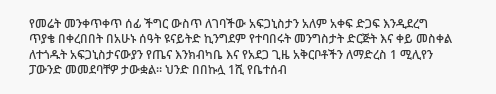የመሬት መንቀጥቀጥ ሰፊ ችግር ውስጥ ለገባችው አፍጋኒስታን አለም አቀፍ ድጋፍ እንዲደረግ ጥያቄ በቀረበበት በአሁኑ ሰዓት ዩናይትድ ኪንግደም የተባበሩት መንግስታት ድርጅት እና ቀይ መስቀል ለተጎዱት አፍጋኒስታናውያን የጤና እንክብካቤ እና የአደጋ ጊዜ አቅርቦቶችን ለማድረስ 1 ሚሊየን ፓውንድ መመደባቸዎ ታውቋል። ህንድ በበኩሏ 1ሺ የቤተሰብ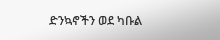ድንኳኖችን ወደ ካቡል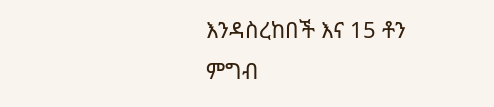እንዳስረከበች እና 15 ቶን ምግብ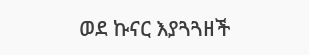ወደ ኩናር እያጓጓዘች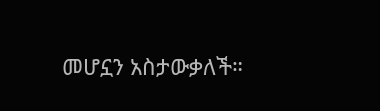መሆኗን አስታውቃለች።